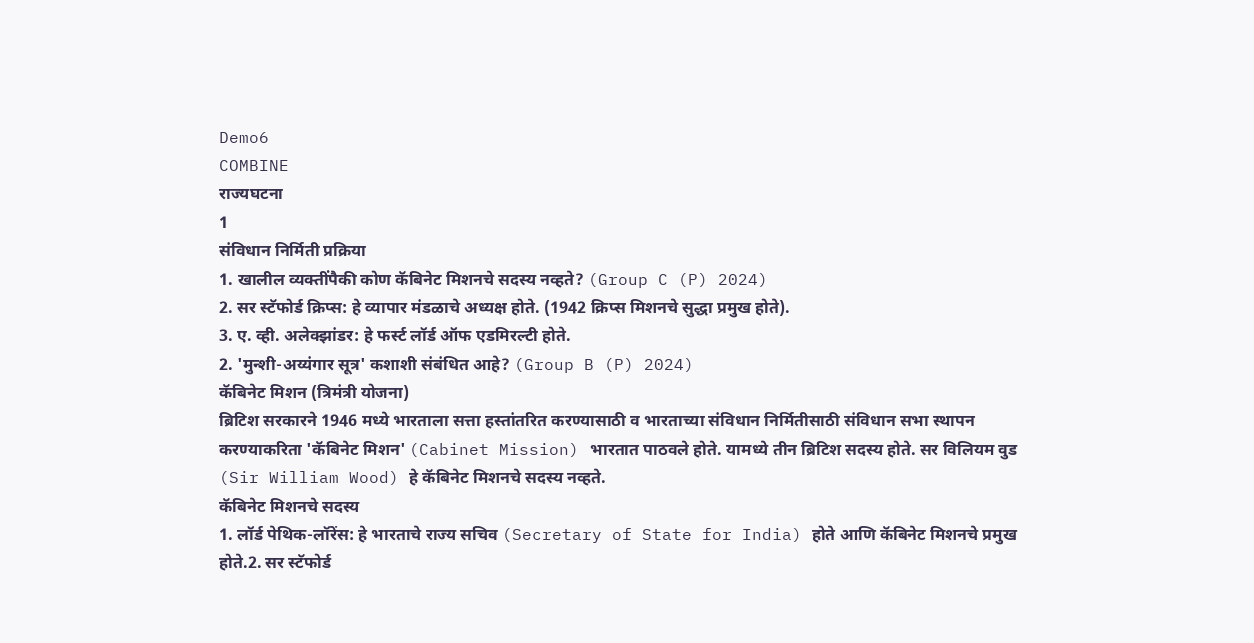Demo6
COMBINE
राज्यघटना
1
संविधान निर्मिती प्रक्रिया
1. खालील व्यक्तींपैकी कोण कॅबिनेट मिशनचे सदस्य नव्हते? (Group C (P) 2024)
2. सर स्टॅफोर्ड क्रिप्स: हे व्यापार मंडळाचे अध्यक्ष होते. (1942 क्रिप्स मिशनचे सुद्धा प्रमुख होते).
3. ए. व्ही. अलेक्झांडर: हे फर्स्ट लॉर्ड ऑफ एडमिरल्टी होते.
2. 'मुन्शी-अय्यंगार सूत्र' कशाशी संबंधित आहे? (Group B (P) 2024)
कॅबिनेट मिशन (त्रिमंत्री योजना)
ब्रिटिश सरकारने 1946 मध्ये भारताला सत्ता हस्तांतरित करण्यासाठी व भारताच्या संविधान निर्मितीसाठी संविधान सभा स्थापन करण्याकरिता 'कॅबिनेट मिशन' (Cabinet Mission) भारतात पाठवले होते. यामध्ये तीन ब्रिटिश सदस्य होते. सर विलियम वुड (Sir William Wood) हे कॅबिनेट मिशनचे सदस्य नव्हते.
कॅबिनेट मिशनचे सदस्य
1. लॉर्ड पेथिक-लॉरेंस: हे भारताचे राज्य सचिव (Secretary of State for India) होते आणि कॅबिनेट मिशनचे प्रमुख होते.2. सर स्टॅफोर्ड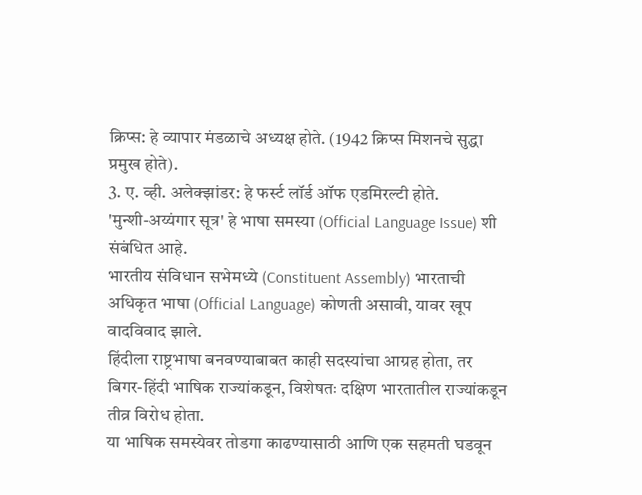क्रिप्स: हे व्यापार मंडळाचे अध्यक्ष होते. (1942 क्रिप्स मिशनचे सुद्धा प्रमुख होते).
3. ए. व्ही. अलेक्झांडर: हे फर्स्ट लॉर्ड ऑफ एडमिरल्टी होते.
'मुन्शी-अय्यंगार सूत्र' हे भाषा समस्या (Official Language Issue) शी संबंधित आहे.
भारतीय संविधान सभेमध्ये (Constituent Assembly) भारताची अधिकृत भाषा (Official Language) कोणती असावी, यावर खूप वादविवाद झाले.
हिंदीला राष्ट्रभाषा बनवण्याबाबत काही सदस्यांचा आग्रह होता, तर बिगर-हिंदी भाषिक राज्यांकडून, विशेषतः दक्षिण भारतातील राज्यांकडून तीव्र विरोध होता.
या भाषिक समस्येवर तोडगा काढण्यासाठी आणि एक सहमती घडवून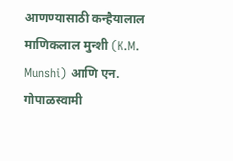आणण्यासाठी कन्हैयालाल माणिकलाल मुन्शी (K.M. Munshi) आणि एन. गोपाळस्वामी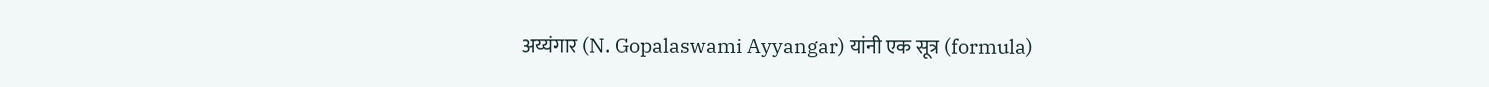अय्यंगार (N. Gopalaswami Ayyangar) यांनी एक सूत्र (formula)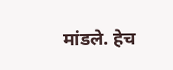मांडले. हेच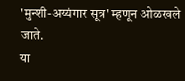'मुन्शी-अय्यंगार सूत्र' म्हणून ओळखले जाते.
या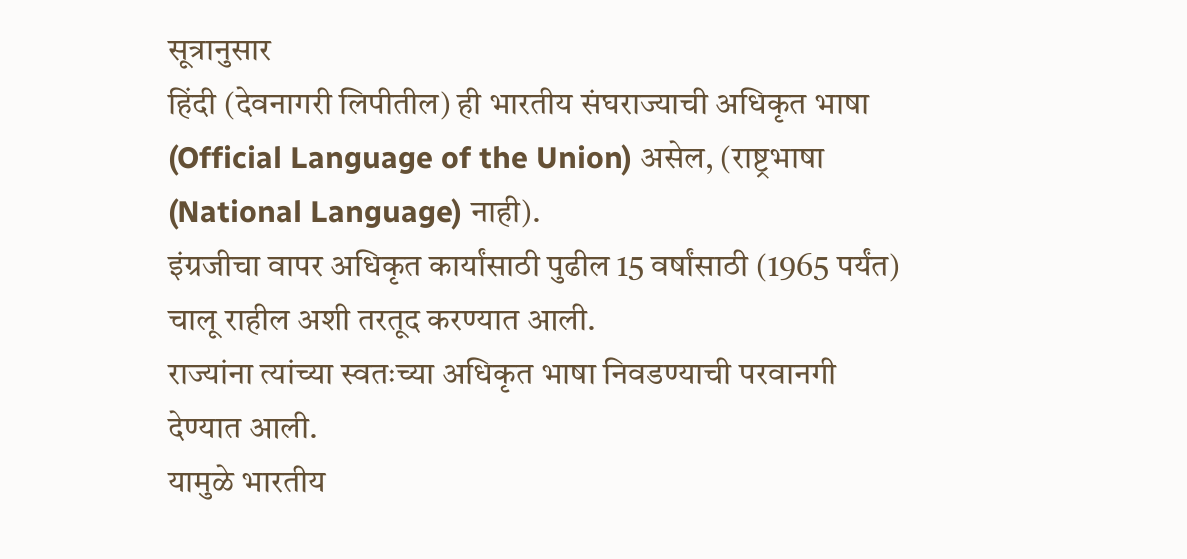सूत्रानुसार
हिंदी (देवनागरी लिपीतील) ही भारतीय संघराज्याची अधिकृत भाषा (Official Language of the Union) असेल, (राष्ट्रभाषा (National Language) नाही).
इंग्रजीचा वापर अधिकृत कार्यांसाठी पुढील 15 वर्षांसाठी (1965 पर्यंत) चालू राहील अशी तरतूद करण्यात आली.
राज्यांना त्यांच्या स्वतःच्या अधिकृत भाषा निवडण्याची परवानगी देण्यात आली.
यामुळे भारतीय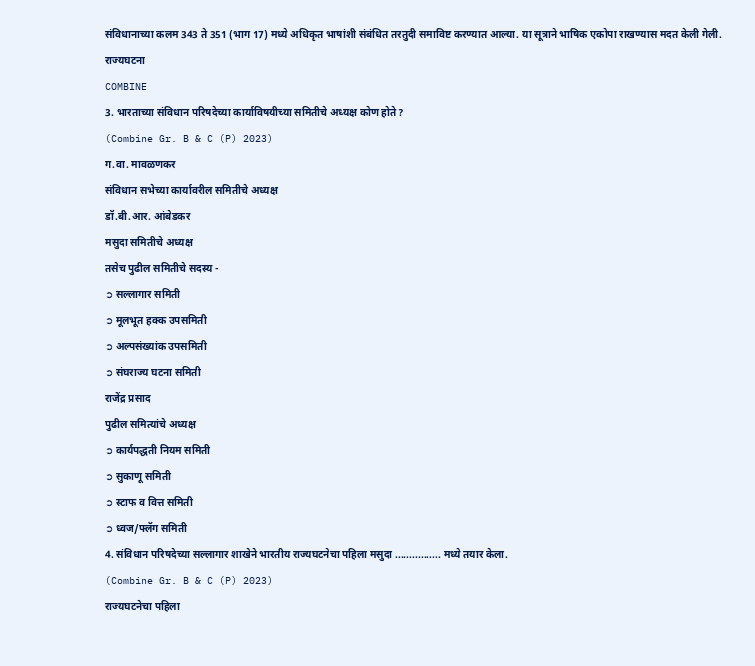संविधानाच्या कलम 343 ते 351 (भाग 17) मध्ये अधिकृत भाषांशी संबंधित तरतुदी समाविष्ट करण्यात आल्या. या सूत्राने भाषिक एकोपा राखण्यास मदत केली गेली.
राज्यघटना
COMBINE
3. भारताच्या संविधान परिषदेच्या कार्याविषयीच्या समितीचे अध्यक्ष कोण होते?
(Combine Gr. B & C (P) 2023)
ग.वा. मावळणकर
संविधान सभेच्या कार्यावरील समितीचे अध्यक्ष
डॉ.बी.आर. आंबेडकर
मसुदा समितीचे अध्यक्ष
तसेच पुढील समितीचे सदस्य -
➲ सल्लागार समिती
➲ मूलभूत हक्क उपसमिती
➲ अल्पसंख्यांक उपसमिती
➲ संघराज्य घटना समिती
राजेंद्र प्रसाद
पुढील समित्यांचे अध्यक्ष
➲ कार्यपद्धती नियम समिती
➲ सुकाणू समिती
➲ स्टाफ व वित्त समिती
➲ ध्वज/फ्लॅग समिती
4. संविधान परिषदेच्या सल्लागार शाखेने भारतीय राज्यघटनेचा पहिला मसुदा ................ मध्ये तयार केला.
(Combine Gr. B & C (P) 2023)
राज्यघटनेचा पहिला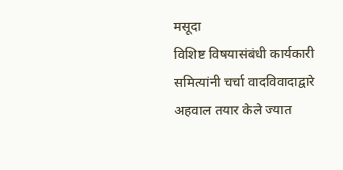मसूदा
विशिष्ट विषयासंबंधी कार्यकारी समित्यांनी चर्चा वादविवादाद्वारे अहवाल तयार केले ज्यात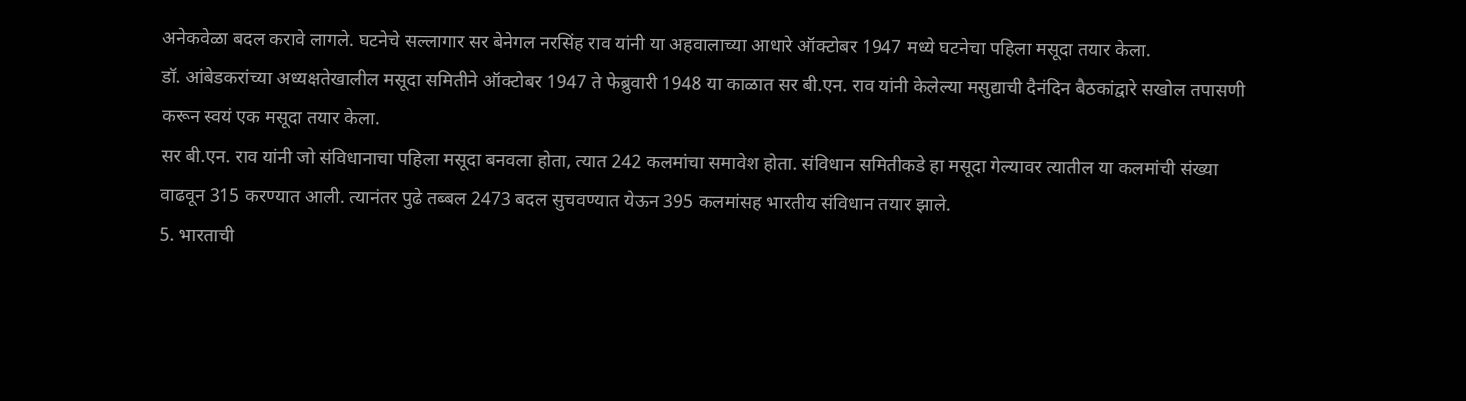अनेकवेळा बदल करावे लागले. घटनेचे सल्लागार सर बेनेगल नरसिंह राव यांनी या अहवालाच्या आधारे ऑक्टोबर 1947 मध्ये घटनेचा पहिला मसूदा तयार केला.
डॉ. आंबेडकरांच्या अध्यक्षतेखालील मसूदा समितीने ऑक्टोबर 1947 ते फेब्रुवारी 1948 या काळात सर बी.एन. राव यांनी केलेल्या मसुद्याची दैनंदिन बैठकांद्वारे सखोल तपासणी करून स्वयं एक मसूदा तयार केला.
सर बी.एन. राव यांनी जो संविधानाचा पहिला मसूदा बनवला होता, त्यात 242 कलमांचा समावेश होता. संविधान समितीकडे हा मसूदा गेल्यावर त्यातील या कलमांची संख्या वाढवून 315 करण्यात आली. त्यानंतर पुढे तब्बल 2473 बदल सुचवण्यात येऊन 395 कलमांसह भारतीय संविधान तयार झाले.
5. भारताची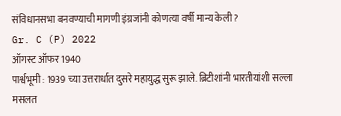संविधानसभा बनवण्याची मागणी इंग्रजांनी कोणत्या वर्षी मान्य केली?
Gr. C (P) 2022
ऑगस्ट ऑफर 1940
पार्श्वभूमी : 1939 च्या उत्तरार्धात दुसरे महायुद्ध सुरू झाले. ब्रिटीशांनी भारतीयांशी सल्ला मसलत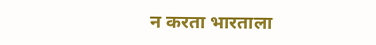न करता भारताला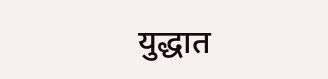युद्धात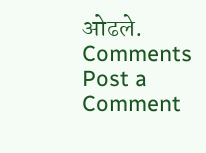ओढले.
Comments
Post a Comment